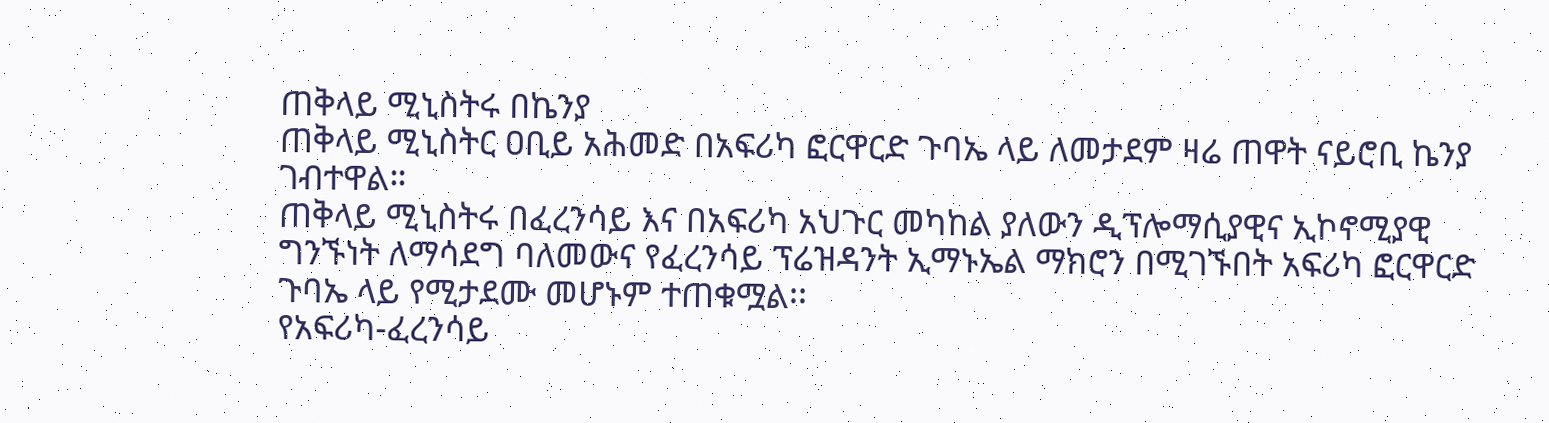ጠቅላይ ሚኒስትሩ በኬንያ
ጠቅላይ ሚኒስትር ዐቢይ አሕመድ በአፍሪካ ፎርዋርድ ጉባኤ ላይ ለመታደም ዛሬ ጠዋት ናይሮቢ ኬንያ ገብተዋል።
ጠቅላይ ሚኒስትሩ በፈረንሳይ እና በአፍሪካ አህጉር መካከል ያለውን ዲፕሎማሲያዊና ኢኮኖሚያዊ ግንኙነት ለማሳደግ ባለመውና የፈረንሳይ ፕሬዝዳንት ኢማኑኤል ማክሮን በሚገኙበት አፍሪካ ፎርዋርድ ጉባኤ ላይ የሚታደሙ መሆኑም ተጠቁሟል፡፡
የአፍሪካ-ፈረንሳይ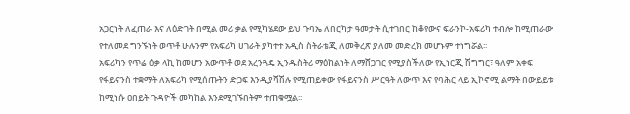አጋርነት ለፈጠራ እና ለዕድገት በሚል መሪ ቃል የሚካሄደው ይህ ጉባኤ ለበርካታ ዓመታት ሲተገበር ከቆየውና ፍራንኮ-አፍሪካ ተብሎ ከሚጠራው የተለመደ ግንኙነት ወጥቶ ሁሉንም የአፍሪካ ሀገራት ያካተተ አዲስ ስትራቴጂ ለመቅረጽ ያለመ መድረክ መሆኑም ተነግሯል፡፡
አፍሪካን የጥሬ ዕቃ ላኪ ከመሆን አውጥቶ ወደ አረንጓዴ ኢንዱስትሪ ማዕከልነት ለማሸጋገር የሚያስችለው የኢነርጂ ሽግግር፣ ዓለም አቀፍ የፋይናንስ ተቋማት ለአፍሪካ የሚሰጡትን ድጋፍ እንዲያሻሽሉ የሚጠይቀው የፋይናንስ ሥርዓት ለውጥ እና የባሕር ላይ ኢኮኖሚ ልማት በውይይቱ ከሚነሱ ዐበይት ጉዳዮች መካከል እንደሚገኙበትም ተጠቁሟል፡፡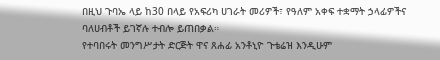በዚህ ጉባኤ ላይ ከ30 በላይ የአፍሪካ ሀገራት መሪዎች፣ የዓለም አቀፍ ተቋማት ኃላፊዎችና ባለሀብቶች ይገኛሉ ተብሎ ይጠበቃል።
የተባበሩት መንግሥታት ድርጅት ዋና ጸሐፊ አንቶኒዮ ጉቴሬዝ እንዲሁም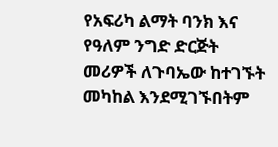የአፍሪካ ልማት ባንክ እና የዓለም ንግድ ድርጅት መሪዎች ለጉባኤው ከተገኙት መካከል እንደሚገኙበትም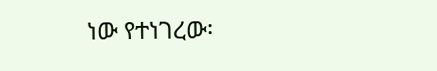ነው የተነገረው፡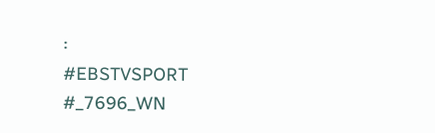፡
#EBSTVSPORT
#_7696_WN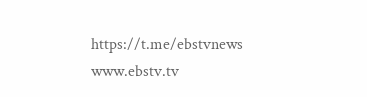https://t.me/ebstvnews
www.ebstv.tv